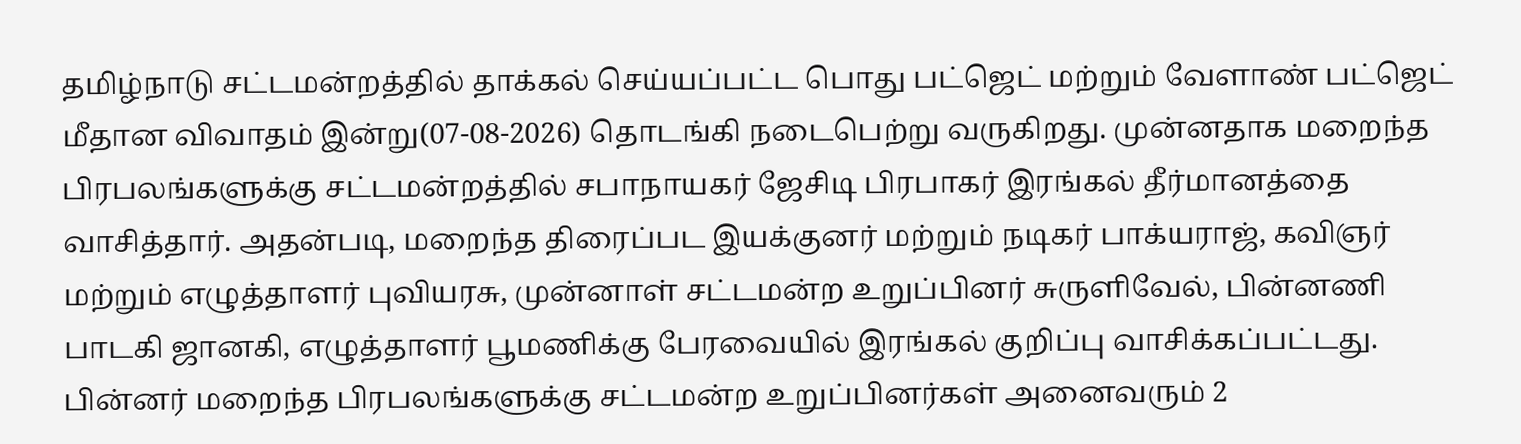தமிழ்நாடு சட்டமன்றத்தில் தாக்கல் செய்யப்பட்ட பொது பட்ஜெட் மற்றும் வேளாண் பட்ஜெட் மீதான விவாதம் இன்று(07-08-2026) தொடங்கி நடைபெற்று வருகிறது. முன்னதாக மறைந்த பிரபலங்களுக்கு சட்டமன்றத்தில் சபாநாயகர் ஜேசிடி பிரபாகர் இரங்கல் தீர்மானத்தை வாசித்தார். அதன்படி, மறைந்த திரைப்பட இயக்குனர் மற்றும் நடிகர் பாக்யராஜ், கவிஞர் மற்றும் எழுத்தாளர் புவியரசு, முன்னாள் சட்டமன்ற உறுப்பினர் சுருளிவேல், பின்னணி பாடகி ஜானகி, எழுத்தாளர் பூமணிக்கு பேரவையில் இரங்கல் குறிப்பு வாசிக்கப்பட்டது. பின்னர் மறைந்த பிரபலங்களுக்கு சட்டமன்ற உறுப்பினர்கள் அனைவரும் 2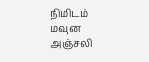நிமிடம் மவுன அஞ்சலி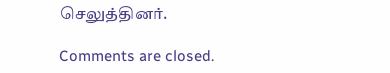செலுத்தினர்.

Comments are closed.